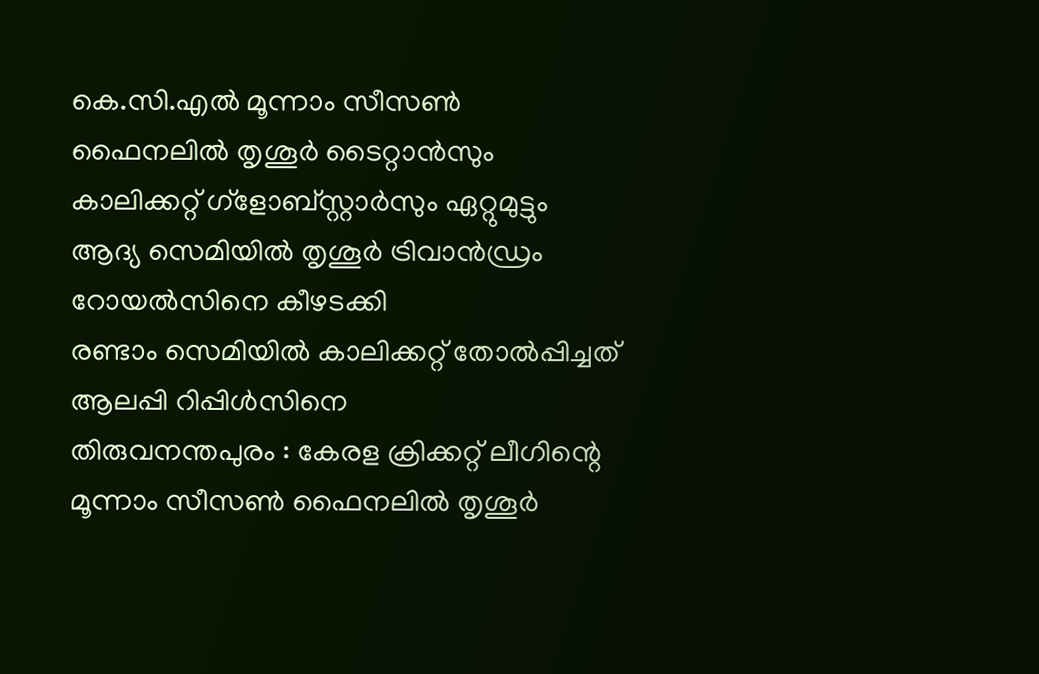കെ.സി.എൽ മൂന്നാം സീസൺ ഫൈനലിൽ തൃശൂർ ടൈറ്റാൻസും കാലിക്കറ്റ് ഗ്ളോബ്സ്റ്റാർസും ഏറ്റുമുട്ടും
ആദ്യ സെമിയിൽ തൃശൂർ ട്രിവാൻഡ്രം റോയൽസിനെ കീഴടക്കി
രണ്ടാം സെമിയിൽ കാലിക്കറ്റ് തോൽപ്പിച്ചത് ആലപ്പി റിപ്പിൾസിനെ
തിരുവനന്തപുരം : കേരള ക്രിക്കറ്റ് ലീഗിന്റെ മൂന്നാം സീസൺ ഫൈനലിൽ തൃശൂർ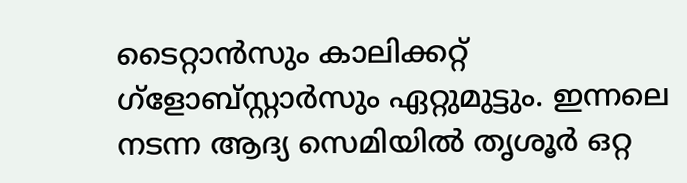ടൈറ്റാൻസും കാലിക്കറ്റ് ഗ്ളോബ്സ്റ്റാർസും ഏറ്റുമുട്ടും. ഇന്നലെ നടന്ന ആദ്യ സെമിയിൽ തൃശൂർ ഒറ്റ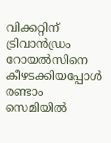വിക്കറ്റിന് ട്രിവാൻഡ്രം റോയൽസിനെ കീഴടക്കിയപ്പോൾ രണ്ടാം സെമിയിൽ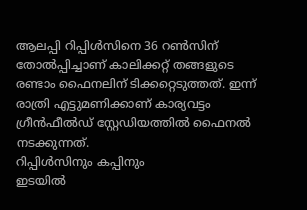ആലപ്പി റിപ്പിൾസിനെ 36 റൺസിന് തോൽപ്പിച്ചാണ് കാലിക്കറ്റ് തങ്ങളുടെ രണ്ടാം ഫൈനലിന് ടിക്കറ്റെടുത്തത്. ഇന്ന് രാത്രി എട്ടുമണിക്കാണ് കാര്യവട്ടം ഗ്രീൻഫീൽഡ് സ്റ്റേഡിയത്തിൽ ഫൈനൽ നടക്കുന്നത്.
റിപ്പിൾസിനും കപ്പിനും
ഇടയിൽ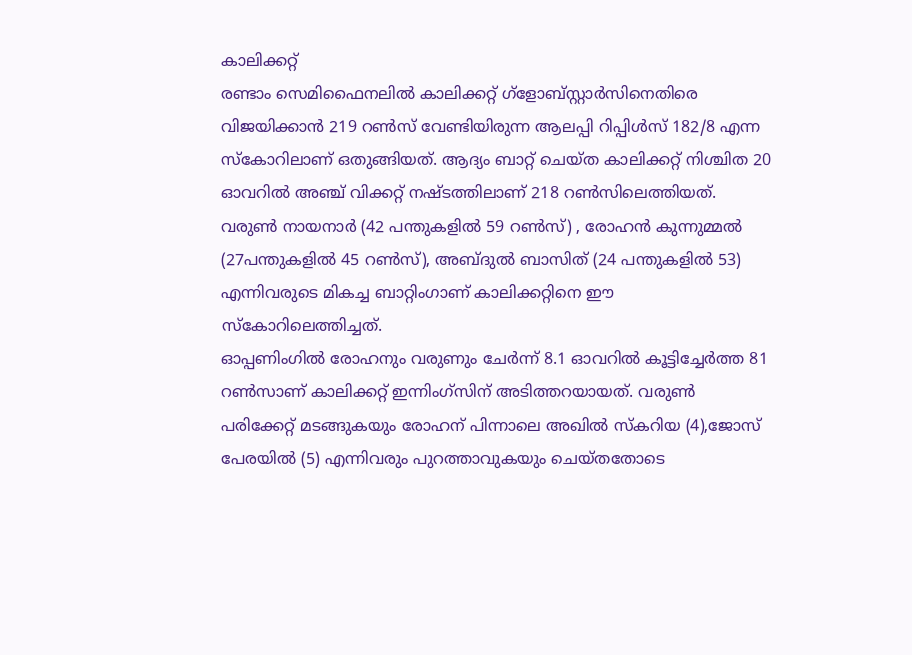കാലിക്കറ്റ്
രണ്ടാം സെമിഫൈനലിൽ കാലിക്കറ്റ് ഗ്ളോബ്സ്റ്റാർസിനെതിരെ വിജയിക്കാൻ 219 റൺസ് വേണ്ടിയിരുന്ന ആലപ്പി റിപ്പിൾസ് 182/8 എന്ന സ്കോറിലാണ് ഒതുങ്ങിയത്. ആദ്യം ബാറ്റ് ചെയ്ത കാലിക്കറ്റ് നിശ്ചിത 20 ഓവറിൽ അഞ്ച് വിക്കറ്റ് നഷ്ടത്തിലാണ് 218 റൺസിലെത്തിയത്. വരുൺ നായനാർ (42 പന്തുകളിൽ 59 റൺസ്) , രോഹൻ കുന്നുമ്മൽ (27പന്തുകളിൽ 45 റൺസ്), അബ്ദുൽ ബാസിത് (24 പന്തുകളിൽ 53) എന്നിവരുടെ മികച്ച ബാറ്റിംഗാണ് കാലിക്കറ്റിനെ ഈ സ്കോറിലെത്തിച്ചത്.
ഓപ്പണിംഗിൽ രോഹനും വരുണും ചേർന്ന് 8.1 ഓവറിൽ കൂട്ടിച്ചേർത്ത 81 റൺസാണ് കാലിക്കറ്റ് ഇന്നിംഗ്സിന് അടിത്തറയായത്. വരുൺ പരിക്കേറ്റ് മടങ്ങുകയും രോഹന് പിന്നാലെ അഖിൽ സ്കറിയ (4),ജോസ് പേരയിൽ (5) എന്നിവരും പുറത്താവുകയും ചെയ്തതോടെ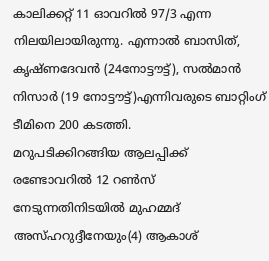കാലിക്കറ്റ് 11 ഓവറിൽ 97/3 എന്ന നിലയിലായിരുന്നു. എന്നാൽ ബാസിത്, കൃഷ്ണദേവൻ (24നോട്ടൗട്ട്), സൽമാൻ നിസാർ (19 നോട്ടൗട്ട്)എന്നിവരുടെ ബാറ്റിംഗ് ടീമിനെ 200 കടത്തി.
മറുപടിക്കിറങ്ങിയ ആലപ്പിക്ക് രണ്ടോവറിൽ 12 റൺസ് നേടുന്നതിനിടയിൽ മുഹമ്മദ് അസ്ഹറുദ്ദീനേയും(4) ആകാശ്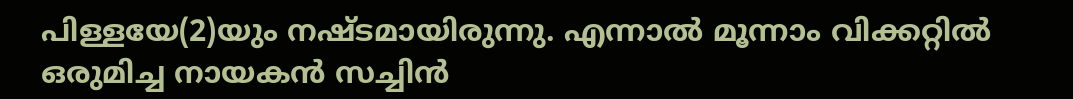പിള്ളയേ(2)യും നഷ്ടമായിരുന്നു. എന്നാൽ മൂന്നാം വിക്കറ്റിൽ ഒരുമിച്ച നായകൻ സച്ചിൻ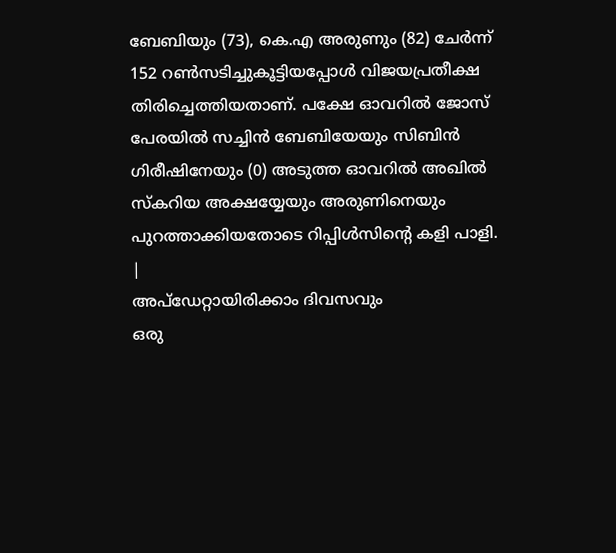ബേബിയും (73), കെ.എ അരുണും (82) ചേർന്ന് 152 റൺസടിച്ചുകൂട്ടിയപ്പോൾ വിജയപ്രതീക്ഷ തിരിച്ചെത്തിയതാണ്. പക്ഷേ ഓവറിൽ ജോസ് പേരയിൽ സച്ചിൻ ബേബിയേയും സിബിൻ ഗിരീഷിനേയും (0) അടുത്ത ഓവറിൽ അഖിൽ സ്കറിയ അക്ഷയ്യേയും അരുണിനെയും പുറത്താക്കിയതോടെ റിപ്പിൾസിന്റെ കളി പാളി.
|
അപ്ഡേറ്റായിരിക്കാം ദിവസവും
ഒരു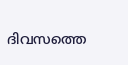ദിവസത്തെ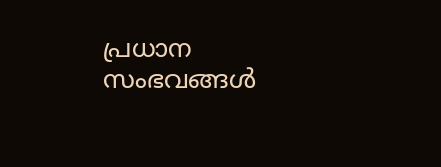പ്രധാന സംഭവങ്ങൾ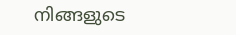നിങ്ങളുടെ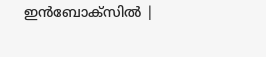ഇൻബോക്സിൽ |